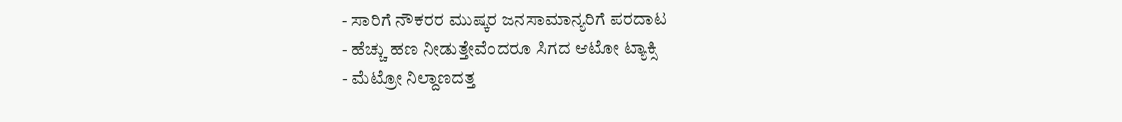- ಸಾರಿಗೆ ನೌಕರರ ಮುಷ್ಕರ ಜನಸಾಮಾನ್ಯರಿಗೆ ಪರದಾಟ
- ಹೆಚ್ಚು ಹಣ ನೀಡುತ್ತೇವೆಂದರೂ ಸಿಗದ ಆಟೋ ಟ್ಯಾಕ್ಸಿ
- ಮೆಟ್ರೋ ನಿಲ್ದಾಣದತ್ತ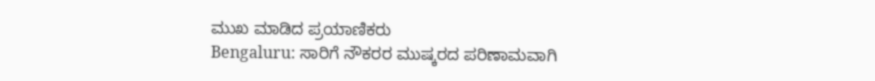ಮುಖ ಮಾಡಿದ ಪ್ರಯಾಣಿಕರು
Bengaluru: ಸಾರಿಗೆ ನೌಕರರ ಮುಷ್ಕರದ ಪರಿಣಾಮವಾಗಿ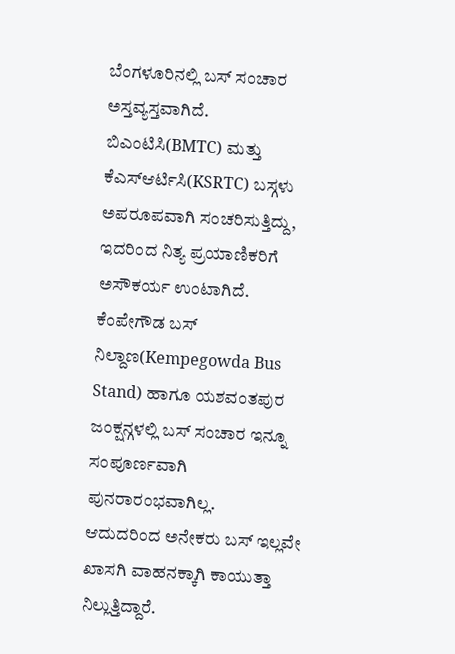ಬೆಂಗಳೂರಿನಲ್ಲಿ ಬಸ್ ಸಂಚಾರ ಅಸ್ತವ್ಯಸ್ತವಾಗಿದೆ.
ಬಿಎಂಟಿಸಿ(BMTC) ಮತ್ತು ಕೆಎಸ್ಆರ್ಟಿಸಿ(KSRTC) ಬಸ್ಗಳು ಅಪರೂಪವಾಗಿ ಸಂಚರಿಸುತ್ತಿದ್ದು, ಇದರಿಂದ ನಿತ್ಯ ಪ್ರಯಾಣಿಕರಿಗೆ ಅಸೌಕರ್ಯ ಉಂಟಾಗಿದೆ.
ಕೆಂಪೇಗೌಡ ಬಸ್ ನಿಲ್ದಾಣ(Kempegowda Bus Stand) ಹಾಗೂ ಯಶವಂತಪುರ ಜಂಕ್ಷನ್ಗಳಲ್ಲಿ ಬಸ್ ಸಂಚಾರ ಇನ್ನೂ ಸಂಪೂರ್ಣವಾಗಿ ಪುನರಾರಂಭವಾಗಿಲ್ಲ.
ಆದುದರಿಂದ ಅನೇಕರು ಬಸ್ ಇಲ್ಲವೇ ಖಾಸಗಿ ವಾಹನಕ್ಕಾಗಿ ಕಾಯುತ್ತಾ ನಿಲ್ಲುತ್ತಿದ್ದಾರೆ.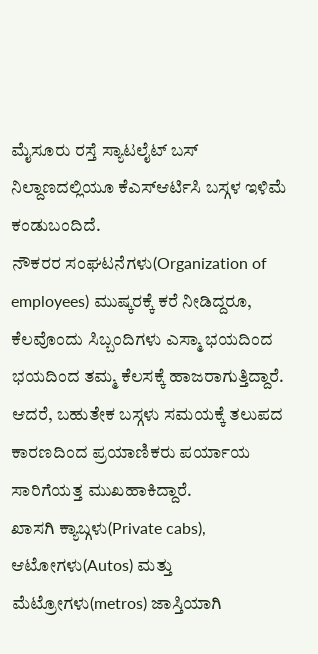ಮೈಸೂರು ರಸ್ತೆ ಸ್ಯಾಟಲೈಟ್ ಬಸ್ ನಿಲ್ದಾಣದಲ್ಲಿಯೂ ಕೆಎಸ್ಆರ್ಟಿಸಿ ಬಸ್ಗಳ ಇಳಿಮೆ ಕಂಡುಬಂದಿದೆ.
ನೌಕರರ ಸಂಘಟನೆಗಳು(Organization of employees) ಮುಷ್ಕರಕ್ಕೆ ಕರೆ ನೀಡಿದ್ದರೂ, ಕೆಲವೊಂದು ಸಿಬ್ಬಂದಿಗಳು ಎಸ್ಮಾ ಭಯದಿಂದ ಭಯದಿಂದ ತಮ್ಮ ಕೆಲಸಕ್ಕೆ ಹಾಜರಾಗುತ್ತಿದ್ದಾರೆ.
ಆದರೆ, ಬಹುತೇಕ ಬಸ್ಗಳು ಸಮಯಕ್ಕೆ ತಲುಪದ ಕಾರಣದಿಂದ ಪ್ರಯಾಣಿಕರು ಪರ್ಯಾಯ ಸಾರಿಗೆಯತ್ತ ಮುಖಹಾಕಿದ್ದಾರೆ.
ಖಾಸಗಿ ಕ್ಯಾಬ್ಗಳು(Private cabs), ಆಟೋಗಳು(Autos) ಮತ್ತು ಮೆಟ್ರೋಗಳು(metros) ಜಾಸ್ತಿಯಾಗಿ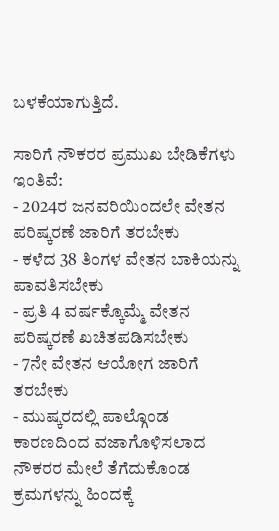ಬಳಕೆಯಾಗುತ್ತಿದೆ.

ಸಾರಿಗೆ ನೌಕರರ ಪ್ರಮುಖ ಬೇಡಿಕೆಗಳು ಇಂತಿವೆ:
- 2024ರ ಜನವರಿಯಿಂದಲೇ ವೇತನ ಪರಿಷ್ಕರಣೆ ಜಾರಿಗೆ ತರಬೇಕು
- ಕಳೆದ 38 ತಿಂಗಳ ವೇತನ ಬಾಕಿಯನ್ನು ಪಾವತಿಸಬೇಕು
- ಪ್ರತಿ 4 ವರ್ಷಕ್ಕೊಮ್ಮೆ ವೇತನ ಪರಿಷ್ಕರಣೆ ಖಚಿತಪಡಿಸಬೇಕು
- 7ನೇ ವೇತನ ಆಯೋಗ ಜಾರಿಗೆ ತರಬೇಕು
- ಮುಷ್ಕರದಲ್ಲಿ ಪಾಲ್ಗೊಂಡ ಕಾರಣದಿಂದ ವಜಾಗೊಳಿಸಲಾದ ನೌಕರರ ಮೇಲೆ ತೆಗೆದುಕೊಂಡ ಕ್ರಮಗಳನ್ನು ಹಿಂದಕ್ಕೆ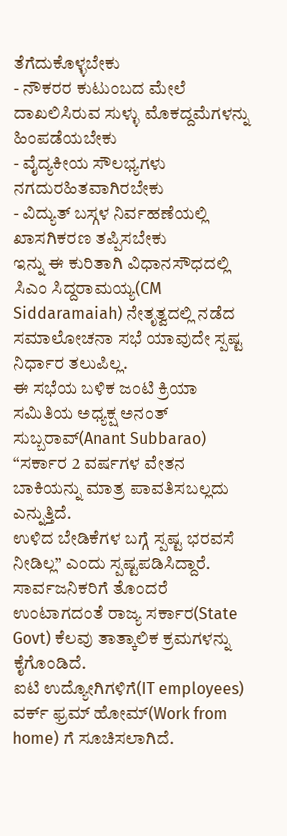ತೆಗೆದುಕೊಳ್ಳಬೇಕು
- ನೌಕರರ ಕುಟುಂಬದ ಮೇಲೆ ದಾಖಲಿಸಿರುವ ಸುಳ್ಳು ಮೊಕದ್ದಮೆಗಳನ್ನು ಹಿಂಪಡೆಯಬೇಕು
- ವೈದ್ಯಕೀಯ ಸೌಲಭ್ಯಗಳು ನಗದುರಹಿತವಾಗಿರಬೇಕು
- ವಿದ್ಯುತ್ ಬಸ್ಗಳ ನಿರ್ವಹಣೆಯಲ್ಲಿ ಖಾಸಗಿಕರಣ ತಪ್ಪಿಸಬೇಕು
ಇನ್ನು ಈ ಕುರಿತಾಗಿ ವಿಧಾನಸೌಧದಲ್ಲಿ ಸಿಎಂ ಸಿದ್ದರಾಮಯ್ಯ(CM Siddaramaiah) ನೇತೃತ್ವದಲ್ಲಿ ನಡೆದ ಸಮಾಲೋಚನಾ ಸಭೆ ಯಾವುದೇ ಸ್ಪಷ್ಟ ನಿರ್ಧಾರ ತಲುಪಿಲ್ಲ.
ಈ ಸಭೆಯ ಬಳಿಕ ಜಂಟಿ ಕ್ರಿಯಾ ಸಮಿತಿಯ ಅಧ್ಯಕ್ಷ ಅನಂತ್ ಸುಬ್ಬರಾವ್(Anant Subbarao) “ಸರ್ಕಾರ 2 ವರ್ಷಗಳ ವೇತನ ಬಾಕಿಯನ್ನು ಮಾತ್ರ ಪಾವತಿಸಬಲ್ಲದು ಎನ್ನುತ್ತಿದೆ.
ಉಳಿದ ಬೇಡಿಕೆಗಳ ಬಗ್ಗೆ ಸ್ಪಷ್ಟ ಭರವಸೆ ನೀಡಿಲ್ಲ” ಎಂದು ಸ್ಪಷ್ಟಪಡಿಸಿದ್ದಾರೆ.
ಸಾರ್ವಜನಿಕರಿಗೆ ತೊಂದರೆ ಉಂಟಾಗದಂತೆ ರಾಜ್ಯ ಸರ್ಕಾರ(State Govt) ಕೆಲವು ತಾತ್ಕಾಲಿಕ ಕ್ರಮಗಳನ್ನು ಕೈಗೊಂಡಿದೆ.
ಐಟಿ ಉದ್ಯೋಗಿಗಳಿಗೆ(IT employees) ವರ್ಕ್ ಫ್ರಮ್ ಹೋಮ್(Work from home) ಗೆ ಸೂಚಿಸಲಾಗಿದೆ.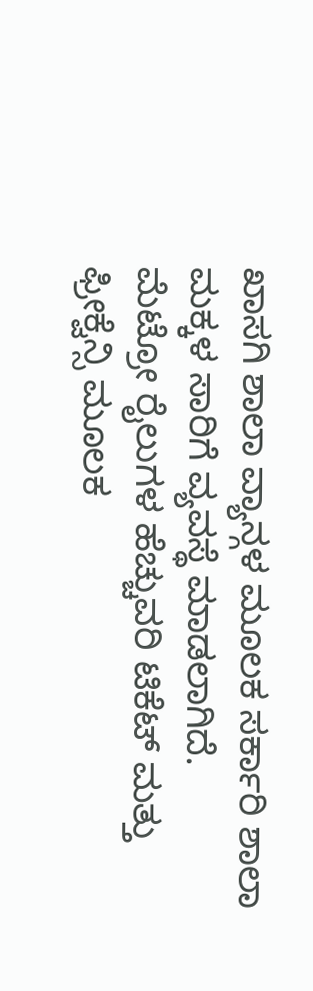ಖಾಸಗಿ ಶಾಲಾ ವ್ಯಾನ್ಗಳ ಮೂಲಕ ಸರ್ಕಾರಿ ಶಾಲಾ ಮಕ್ಕಳ ಸಾರಿಗೆ ವ್ಯವಸ್ಥೆ ಮಾಡಲಾಗಿದೆ.
ಮೆಟ್ರೋ ರೈಲುಗಳ ಹೆಚ್ಚುವರಿ ಟಿಕೆಟ್ ಮತ್ತು ಫ್ರೀಕ್ವೆನ್ಸಿ ಮೂಲಕ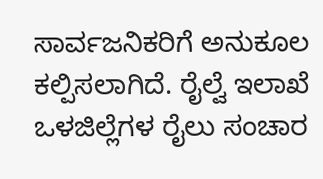ಸಾರ್ವಜನಿಕರಿಗೆ ಅನುಕೂಲ ಕಲ್ಪಿಸಲಾಗಿದೆ. ರೈಲ್ವೆ ಇಲಾಖೆ ಒಳಜಿಲ್ಲೆಗಳ ರೈಲು ಸಂಚಾರ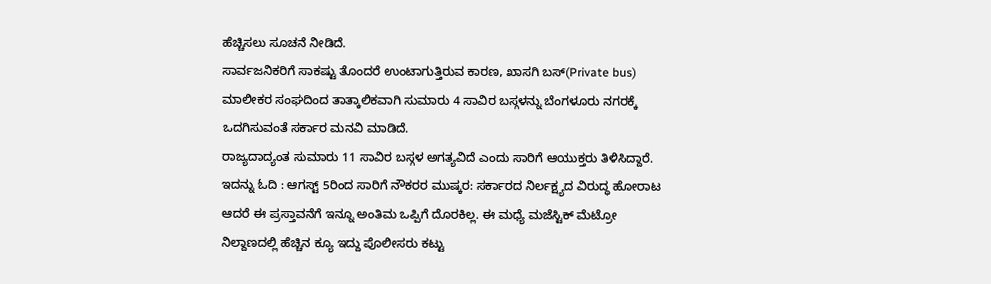ಹೆಚ್ಚಿಸಲು ಸೂಚನೆ ನೀಡಿದೆ.
ಸಾರ್ವಜನಿಕರಿಗೆ ಸಾಕಷ್ಟು ತೊಂದರೆ ಉಂಟಾಗುತ್ತಿರುವ ಕಾರಣ, ಖಾಸಗಿ ಬಸ್(Private bus) ಮಾಲೀಕರ ಸಂಘದಿಂದ ತಾತ್ಕಾಲಿಕವಾಗಿ ಸುಮಾರು 4 ಸಾವಿರ ಬಸ್ಗಳನ್ನು ಬೆಂಗಳೂರು ನಗರಕ್ಕೆ ಒದಗಿಸುವಂತೆ ಸರ್ಕಾರ ಮನವಿ ಮಾಡಿದೆ.
ರಾಜ್ಯದಾದ್ಯಂತ ಸುಮಾರು 11 ಸಾವಿರ ಬಸ್ಗಳ ಅಗತ್ಯವಿದೆ ಎಂದು ಸಾರಿಗೆ ಆಯುಕ್ತರು ತಿಳಿಸಿದ್ದಾರೆ.
ಇದನ್ನು ಓದಿ : ಆಗಸ್ಟ್ 5ರಿಂದ ಸಾರಿಗೆ ನೌಕರರ ಮುಷ್ಕರ: ಸರ್ಕಾರದ ನಿರ್ಲಕ್ಷ್ಯದ ವಿರುದ್ಧ ಹೋರಾಟ
ಆದರೆ ಈ ಪ್ರಸ್ತಾವನೆಗೆ ಇನ್ನೂ ಅಂತಿಮ ಒಪ್ಪಿಗೆ ದೊರಕಿಲ್ಲ. ಈ ಮಧ್ಯೆ ಮಜೆಸ್ಟಿಕ್ ಮೆಟ್ರೋ ನಿಲ್ದಾಣದಲ್ಲಿ ಹೆಚ್ಚಿನ ಕ್ಯೂ ಇದ್ದು ಪೊಲೀಸರು ಕಟ್ಟು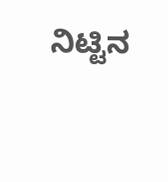ನಿಟ್ಟಿನ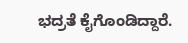ಭದ್ರತೆ ಕೈಗೊಂಡಿದ್ದಾರೆ.